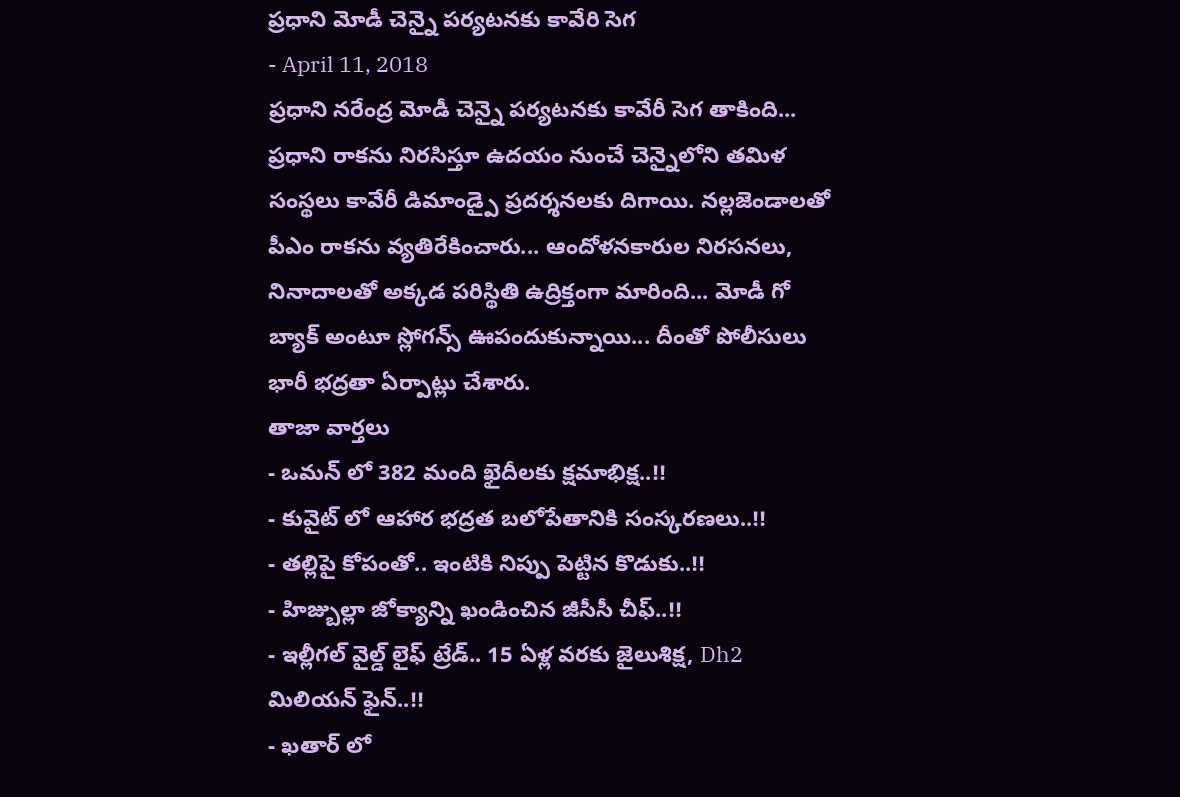ప్రధాని మోడీ చెన్నై పర్యటనకు కావేరి సెగ
- April 11, 2018
ప్రధాని నరేంద్ర మోడీ చెన్నై పర్యటనకు కావేరీ సెగ తాకింది... ప్రధాని రాకను నిరసిస్తూ ఉదయం నుంచే చెన్నైలోని తమిళ సంస్థలు కావేరీ డిమాండ్పై ప్రదర్శనలకు దిగాయి. నల్లజెండాలతో పీఎం రాకను వ్యతిరేకించారు... ఆందోళనకారుల నిరసనలు, నినాదాలతో అక్కడ పరిస్థితి ఉద్రిక్తంగా మారింది... మోడీ గో బ్యాక్ అంటూ స్లోగన్స్ ఊపందుకున్నాయి... దీంతో పోలీసులు భారీ భద్రతా ఏర్పాట్లు చేశారు.
తాజా వార్తలు
- ఒమన్ లో 382 మంది ఖైదీలకు క్షమాభిక్ష..!!
- కువైట్ లో ఆహార భద్రత బలోపేతానికి సంస్కరణలు..!!
- తల్లిపై కోపంతో.. ఇంటికి నిప్పు పెట్టిన కొడుకు..!!
- హిజ్బుల్లా జోక్యాన్ని ఖండించిన జీసీసీ చీఫ్..!!
- ఇల్లీగల్ వైల్డ్ లైఫ్ ట్రేడ్.. 15 ఏళ్ల వరకు జైలుశిక్ష, Dh2 మిలియన్ ఫైన్..!!
- ఖతార్ లో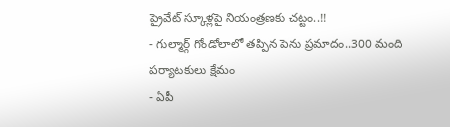ప్రైవేట్ స్కూళ్లపై నియంత్రణకు చట్టం..!!
- గుల్మార్గ్ గోండోలాలో తప్పిన పెను ప్రమాదం..300 మంది పర్యాటకులు క్షేమం
- ఏపీ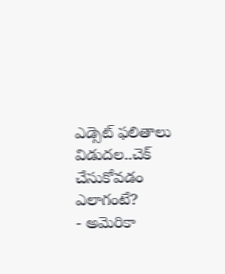ఎడ్సెట్ ఫలితాలు విడుదల..చెక్ చేసుకోవడం ఎలాగంటే?
- అమెరికా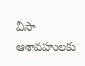వీసా ఆశావహులకు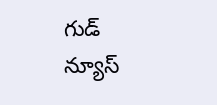గుడ్ న్యూస్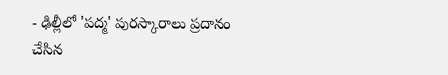- ఢిల్లీలో 'పద్మ' పురస్కారాలు ప్రదానం చేసిన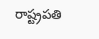రాష్ట్రపతి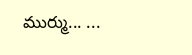ముర్ము... ...